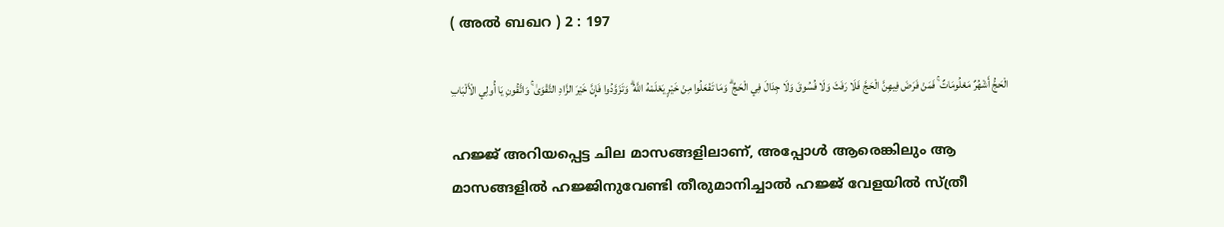( അല്‍ ബഖറ ) 2 : 197

الْحَجُّ أَشْهُرٌ مَعْلُومَاتٌ ۚ فَمَنْ فَرَضَ فِيهِنَّ الْحَجَّ فَلَا رَفَثَ وَلَا فُسُوقَ وَلَا جِدَالَ فِي الْحَجِّ ۗ وَمَا تَفْعَلُوا مِنْ خَيْرٍ يَعْلَمْهُ اللَّهُ ۗ وَتَزَوَّدُوا فَإِنَّ خَيْرَ الزَّادِ التَّقْوَىٰ ۚ وَاتَّقُونِ يَا أُولِي الْأَلْبَابِ

ഹജ്ജ് അറിയപ്പെട്ട ചില മാസങ്ങളിലാണ്, അപ്പോള്‍ ആരെങ്കിലും ആ മാസങ്ങളില്‍ ഹജ്ജിനുവേണ്ടി തീരുമാനിച്ചാല്‍ ഹജ്ജ് വേളയില്‍ സ്ത്രീ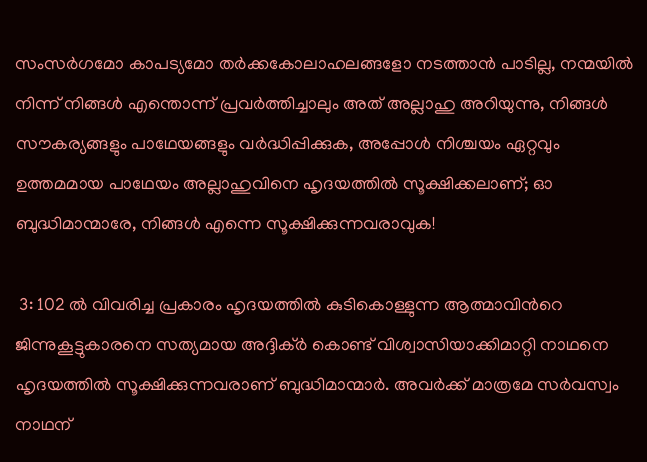സംസര്‍ഗമോ കാപട്യമോ തര്‍ക്കകോലാഹലങ്ങളോ നടത്താന്‍ പാടില്ല, നന്മയില്‍ നിന്ന് നിങ്ങള്‍ എന്തൊന്ന് പ്രവര്‍ത്തിച്ചാലും അത് അല്ലാഹു അറിയുന്നു, നിങ്ങള്‍ സൗകര്യങ്ങളും പാഥേയങ്ങളും വര്‍ദ്ധിപ്പിക്കുക, അപ്പോള്‍ നിശ്ചയം ഏറ്റവും ഉത്തമമായ പാഥേയം അല്ലാഹുവിനെ ഹൃദയത്തില്‍ സൂക്ഷിക്കലാണ്; ഓ ബുദ്ധിമാന്മാരേ, നിങ്ങള്‍ എന്നെ സൂക്ഷിക്കുന്നവരാവുക!

 3: 102 ല്‍ വിവരിച്ച പ്രകാരം ഹൃദയത്തില്‍ കുടികൊള്ളുന്ന ആത്മാവിന്‍റെ ജിന്നുകൂട്ടുകാരനെ സത്യമായ അദ്ദിക്ര്‍ കൊണ്ട് വിശ്വാസിയാക്കിമാറ്റി നാഥനെ ഹൃദയത്തില്‍ സൂക്ഷിക്കുന്നവരാണ് ബുദ്ധിമാന്മാര്‍. അവര്‍ക്ക് മാത്രമേ സര്‍വസ്വം നാഥന്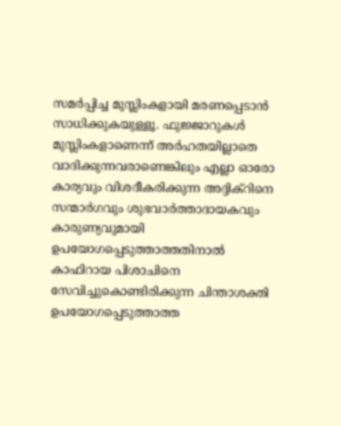സമര്‍പ്പിച്ച മുസ്ലിംകളായി മരണപ്പെടാന്‍ സാധിക്കുകയുള്ളൂ. ഫുജ്ജാറുകള്‍ മുസ്ലിംകളാണെന്ന് അര്‍ഹതയില്ലാതെ വാദിക്കുന്നവരാണെങ്കിലും എല്ലാ ഓരോ കാര്യവും വിശദീകരിക്കുന്ന അദ്ദിക്റിനെ സന്മാര്‍ഗവും ശുഭവാര്‍ത്താദായകവും കാരുണ്യവുമായി ഉപയോഗപ്പെടുത്താത്തതിനാല്‍ കാഫിറായ പിശാചിനെ സേവിച്ചുകൊണ്ടിരിക്കുന്ന ചിന്താശക്തി ഉപയോഗപ്പെടുത്താത്ത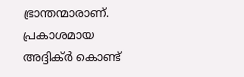ഭ്രാന്തന്മാരാണ്. പ്രകാശമായ അദ്ദിക്ര്‍ കൊണ്ട്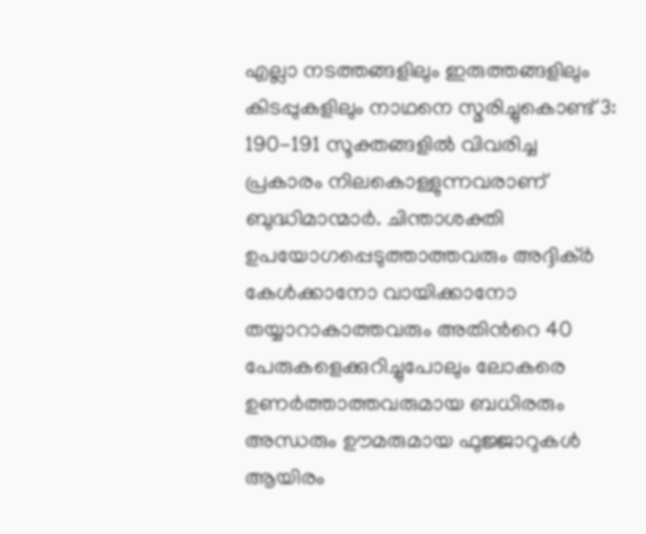എല്ലാ നടത്തങ്ങളിലും ഇരുത്തങ്ങളിലും കിടപ്പുകളിലും നാഥനെ സ്മരിച്ചുകൊണ്ട് 3: 190-191 സൂക്തങ്ങളില്‍ വിവരിച്ച പ്രകാരം നിലകൊള്ളുന്നവരാണ് ബുദ്ധിമാന്മാര്‍. ചിന്താശക്തി ഉപയോഗപ്പെടുത്താത്തവരും അദ്ദിക്ര്‍ കേള്‍ക്കാനോ വായിക്കാനോ തയ്യാറാകാത്തവരും അതിന്‍റെ 40 പേരുകളെക്കുറിച്ചുപോലും ലോകരെ ഉണര്‍ത്താത്തവരുമായ ബധിരരും അന്ധരും ഊമരുമായ ഫുജ്ജാറുകള്‍ ആയിരം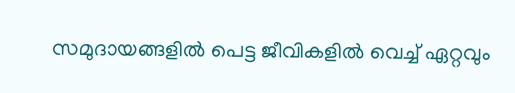സമുദായങ്ങളില്‍ പെട്ട ജീവികളില്‍ വെച്ച് ഏറ്റവും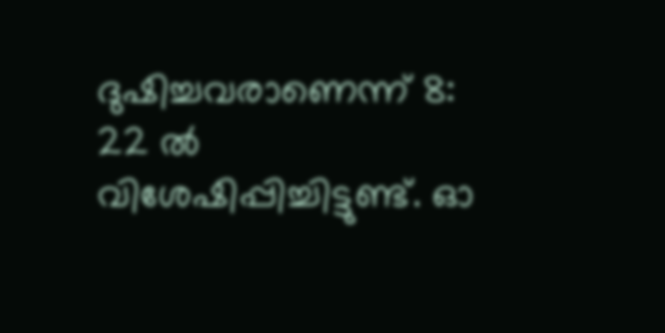ദുഷിച്ചവരാണെന്ന് 8: 22 ല്‍ വിശേഷിപ്പിച്ചിട്ടുണ്ട്. ഓ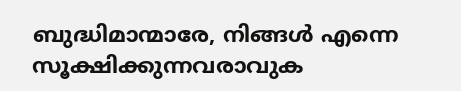ബുദ്ധിമാന്മാരേ, നിങ്ങള്‍ എന്നെ സൂക്ഷിക്കുന്നവരാവുക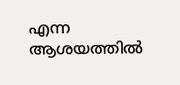എന്ന ആശയത്തില്‍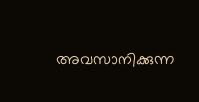അവസാനിക്കുന്ന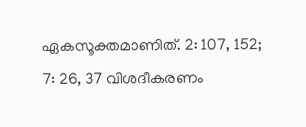ഏകസൂക്തമാണിത്. 2: 107, 152; 7: 26, 37 വിശദീകരണം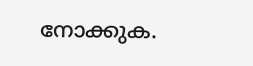നോക്കുക.